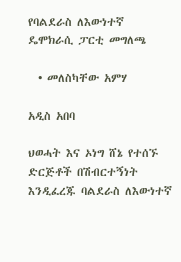የባልደራስ ለእውነተኛ ዴሞክራሲ ፓርቲ መግለጫ

  • መለስካቸው አምሃ

አዲስ አበባ

ህወሓት እና ኦነግ ሸኔ የተሰኙ ድርጅቶች በሽብርተኝነት እንዲፈረጁ ባልደራስ ለእውነተኛ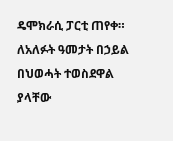ዴሞክራሲ ፓርቲ ጠየቀ። ለአለፉት ዓመታት በኃይል በህወሓት ተወስደዋል ያላቸው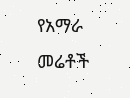የአማራ መሬቶች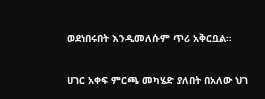ወደነበሩበት እንዲመለሱም ጥሪ አቅርቧል።

ሀገር አቀፍ ምርጫ መካሄድ ያለበት በአለው ህገ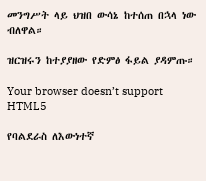መንግሥት ላይ ህዝበ ውሳኔ ከተሰጠ በኋላ ነው ብለዋል።

ዝርዝሩን ከተያያዘው የድምፅ ፋይል ያዳምጡ።

Your browser doesn’t support HTML5

የባልደራስ ለእውነተኛ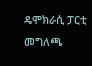ዴሞክራሲ ፓርቲ መግለጫ